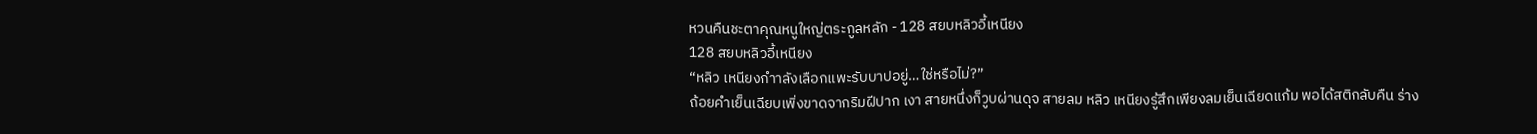หวนคืนชะตาคุณหนูใหญ่ตระกูลหลัก - 128 สยบหลิวอี้เหนียง
128 สยบหลิวอี้เหนียง
“หลิว เหนียงกําาลังเลือกแพะรับบาปอยู่…ใช่หรือไม่?”
ถ้อยคําเย็นเฉียบเพิ่งขาดจากริมฝีปาก เงา สายหนึ่งก็วูบผ่านดุจ สายลม หลิว เหนียงรู้สึกเพียงลมเย็นเฉียดแก้ม พอได้สติกลับคืน ร่าง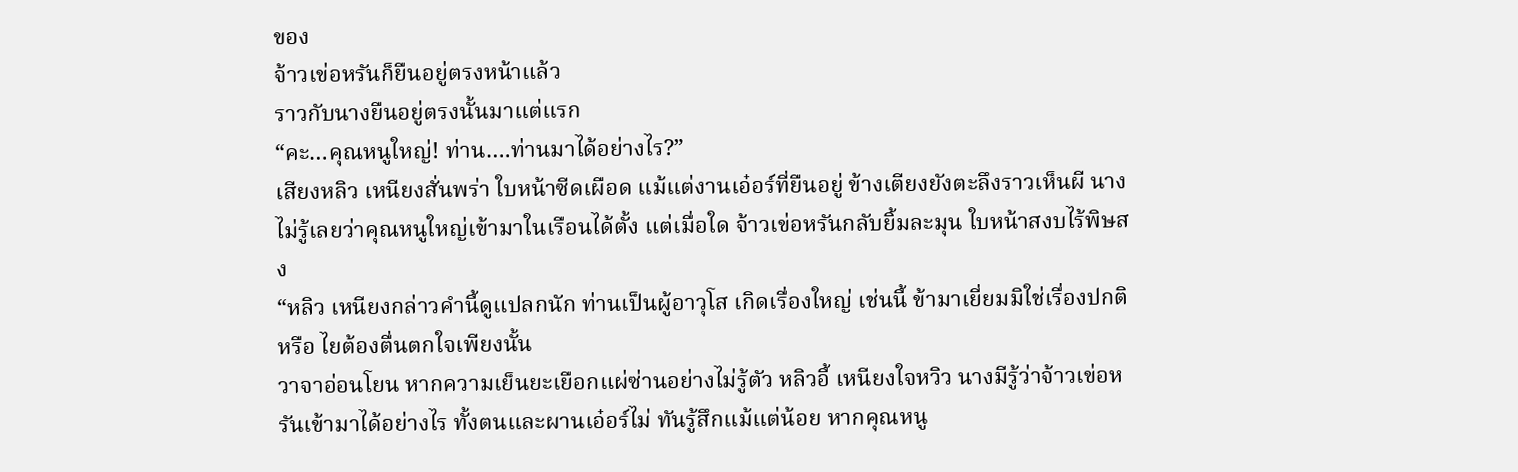ของ
จ้าวเข่อหรันก็ยืนอยู่ตรงหน้าแล้ว
ราวกับนางยืนอยู่ตรงนั้นมาแต่แรก
“คะ…คุณหนูใหญ่! ท่าน….ท่านมาได้อย่างไร?”
เสียงหลิว เหนียงสั่นพร่า ใบหน้าซีดเผือด แม้แต่งานเอ๋อร์ที่ยืนอยู่ ข้างเตียงยังตะลึงราวเห็นผี นางไม่รู้เลยว่าคุณหนูใหญ่เข้ามาในเรือนได้ตั้ง แต่เมื่อใด จ้าวเข่อหรันกลับยิ้มละมุน ใบหน้าสงบไร้พิษสง
“หลิว เหนียงกล่าวคํานี้ดูแปลกนัก ท่านเป็นผู้อาวุโส เกิดเรื่องใหญ่ เช่นนี้ ข้ามาเยี่ยมมิใช่เรื่องปกติหรือ ไยต้องตื่นตกใจเพียงนั้น
วาจาอ่อนโยน หากความเย็นยะเยือกแผ่ซ่านอย่างไม่รู้ตัว หลิวอี้ เหนียงใจหวิว นางมีรู้ว่าจ้าวเข่อหรันเข้ามาได้อย่างไร ทั้งตนและผานเอ๋อร์ไม่ ทันรู้สึกแม้แต่น้อย หากคุณหนู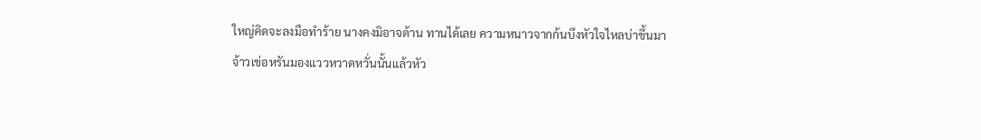ใหญ่คิดจะลงมือทําร้าย นางคงมิอาจต้าน ทานได้เลย ความหนาวจากก้นบึงหัวใจไหลบ่าขึ้นมา
จ้าวเข่อหรันมองแววหวาดหวั่นนั้นแล้วหัว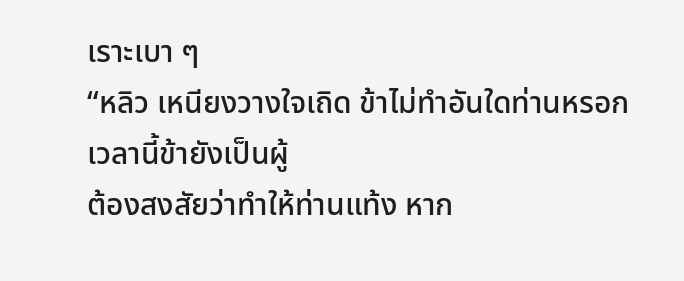เราะเบา ๆ
“หลิว เหนียงวางใจเถิด ข้าไม่ทําอันใดท่านหรอก เวลานี้ข้ายังเป็นผู้
ต้องสงสัยว่าทําให้ท่านแท้ง หาก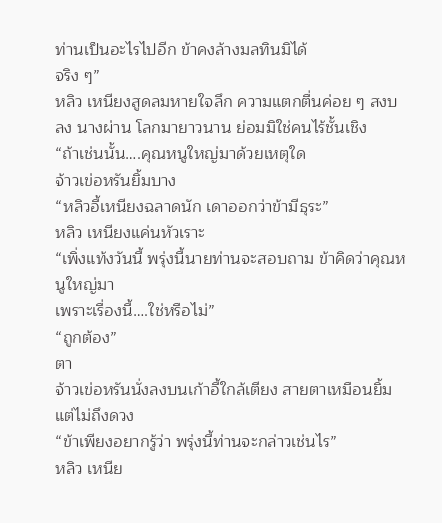ท่านเป็นอะไรไปอีก ข้าคงล้างมลทินมิได้
จริง ๆ”
หลิว เหนียงสูดลมหายใจลึก ความแตกตื่นค่อย ๆ สงบลง นางผ่าน โลกมายาวนาน ย่อมมิใช่คนไร้ชั้นเชิง
“ถ้าเช่นนั้น….คุณหนูใหญ่มาด้วยเหตุใด
จ้าวเข่อหรันยิ้มบาง
“หลิวอี้เหนียงฉลาดนัก เดาออกว่าข้ามีธุระ”
หลิว เหนียงแค่นหัวเราะ
“เพิ่งแท้งวันนี้ พรุ่งนี้นายท่านจะสอบถาม ข้าคิดว่าคุณหนูใหญ่มา
เพราะเรื่องนี้….ใช่หรือไม่”
“ถูกต้อง”
ตา
จ้าวเข่อหรันนั่งลงบนเก้าอี้ใกล้เตียง สายตาเหมือนยิ้มแต่ไม่ถึงดวง
“ข้าเพียงอยากรู้ว่า พรุ่งนี้ท่านจะกล่าวเช่นไร”
หลิว เหนีย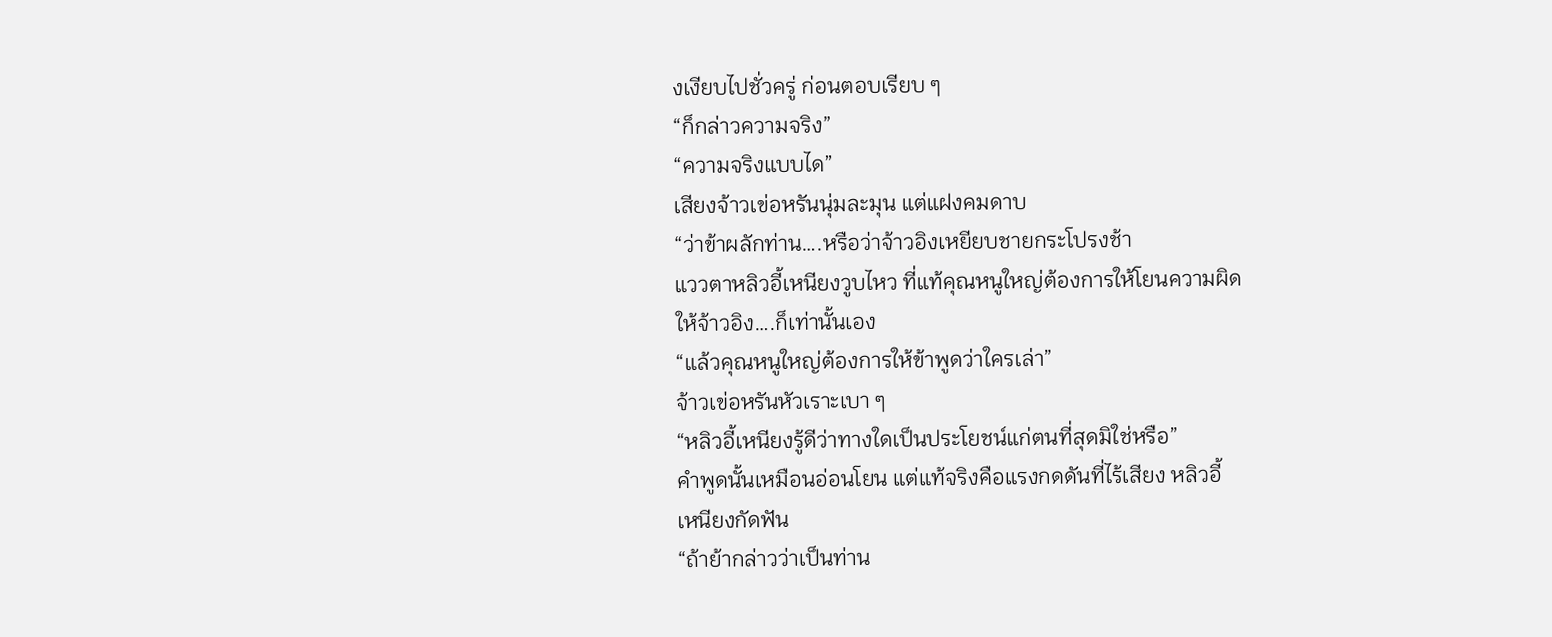งเงียบไปชั่วครู่ ก่อนตอบเรียบ ๆ
“ก็กล่าวความจริง”
“ความจริงแบบได”
เสียงจ้าวเข่อหรันนุ่มละมุน แต่แฝงคมดาบ
“ว่าข้าผลักท่าน….หรือว่าจ้าวอิงเหยียบชายกระโปรงช้า
แววตาหลิวอี้เหนียงวูบไหว ที่แท้คุณหนูใหญ่ต้องการให้โยนความผิด
ให้จ้าวอิง….ก็เท่านั้นเอง
“แล้วคุณหนูใหญ่ต้องการให้ข้าพูดว่าใครเล่า”
จ้าวเข่อหรันหัวเราะเบา ๆ
“หลิวอี้เหนียงรู้ดีว่าทางใดเป็นประโยชน์แก่ตนที่สุดมิใช่หรือ”
คําพูดนั้นเหมือนอ่อนโยน แต่แท้จริงคือแรงกดดันที่ไร้เสียง หลิวอี้
เหนียงกัดฟัน
“ถ้าย้ากล่าวว่าเป็นท่าน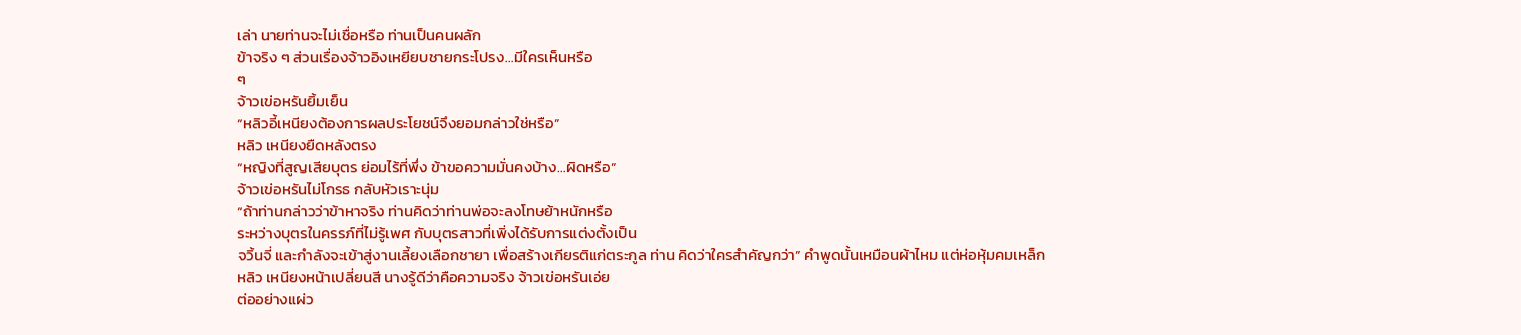เล่า นายท่านจะไม่เชื่อหรือ ท่านเป็นคนผลัก
ข้าจริง ๆ ส่วนเรื่องจ้าวอิงเหยียบชายกระโปรง…มีใครเห็นหรือ
ๆ
จ้าวเข่อหรันยิ้มเย็น
“หลิวอี้เหนียงต้องการผลประโยชน์จึงยอมกล่าวใช่หรือ”
หลิว เหนียงยืดหลังตรง
“หญิงที่สูญเสียบุตร ย่อมไร้ที่พึ่ง ข้าขอความมั่นคงบ้าง…ผิดหรือ”
จ้าวเข่อหรันไม่โกรธ กลับหัวเราะนุ่ม
“ถ้าท่านกล่าวว่าข้าหาจริง ท่านคิดว่าท่านพ่อจะลงโทษย้าหนักหรือ
ระหว่างบุตรในครรภ์ที่ไม่รู้เพศ กับบุตรสาวที่เพิ่งได้รับการแต่งตั้งเป็น
จวิ้นจี่ และกําลังจะเข้าสู่งานเลี้ยงเลือกชายา เพื่อสร้างเกียรติแก่ตระกูล ท่าน คิดว่าใครสําคัญกว่า” คําพูดนั้นเหมือนผ้าไหม แต่ห่อหุ้มคมเหล็ก
หลิว เหนียงหน้าเปลี่ยนสี นางรู้ดีว่าคือความจริง จ้าวเข่อหรันเอ่ย
ต่ออย่างแผ่ว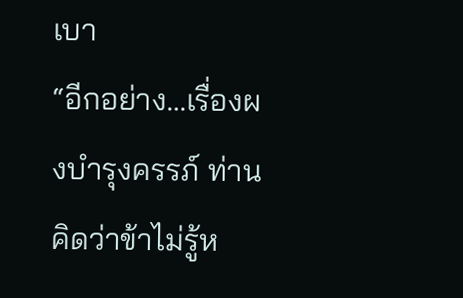เบา
“อีกอย่าง…เรื่องผงบํารุงครรภ์ ท่านคิดว่าข้าไม่รู้ห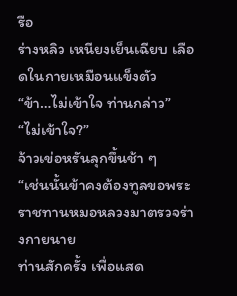รือ
ร่างหลิว เหนียงเย็นเฉียบ เลือดในกายเหมือนแข็งตัว
“ข้า…ไม่เข้าใจ ท่านกล่าว”
“ไม่เข้าใจ?”
จ้าวเข่อหรันลุกขึ้นช้า ๆ
“เช่นนั้นข้าคงต้องทูลขอพระราชทานหมอหลวงมาตรวจร่างกายนาย
ท่านสักครั้ง เพื่อแสด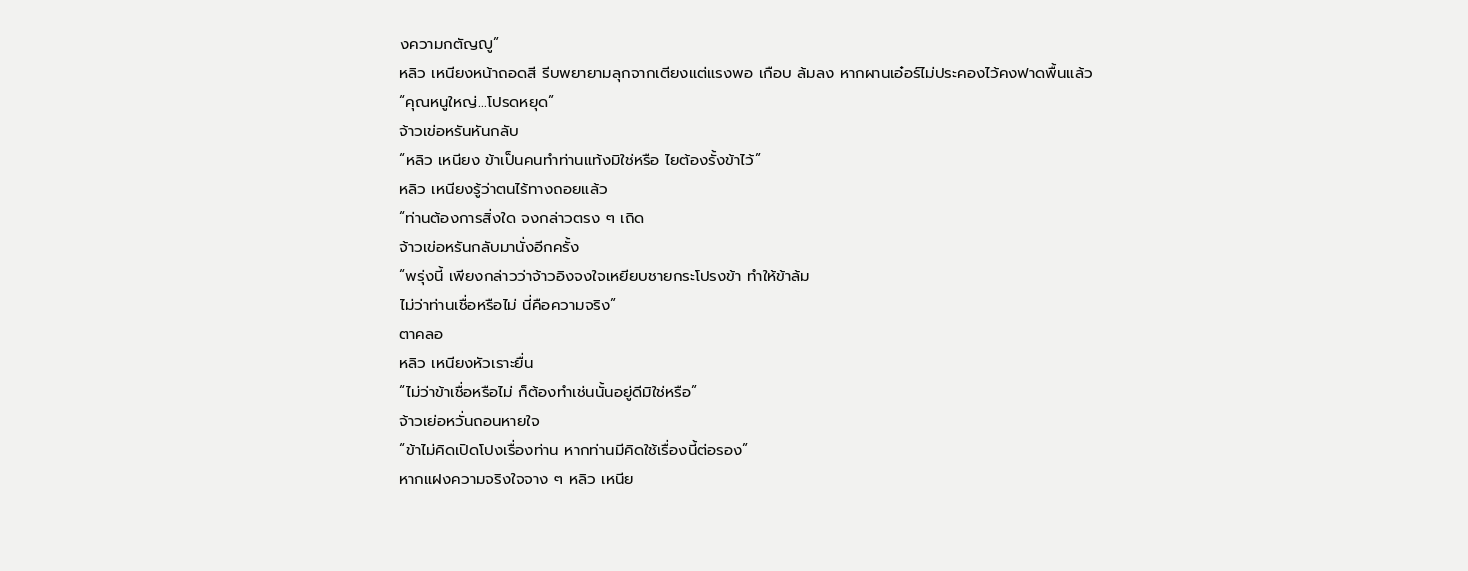งความกตัญญู”
หลิว เหนียงหน้าถอดสี รีบพยายามลุกจากเตียงแต่แรงพอ เกือบ ล้มลง หากผานเอ๋อร์ไม่ประคองไว้คงฟาดพื้นแล้ว
“คุณหนูใหญ่…โปรดหยุด”
จ้าวเข่อหรันหันกลับ
“หลิว เหนียง ข้าเป็นคนทําท่านแท้งมิใช่หรือ ไยต้องรั้งข้าไว้”
หลิว เหนียงรู้ว่าตนไร้ทางถอยแล้ว
“ท่านต้องการสิ่งใด จงกล่าวตรง ๆ เถิด
จ้าวเข่อหรันกลับมานั่งอีกครั้ง
“พรุ่งนี้ เพียงกล่าวว่าจ้าวอิงจงใจเหยียบชายกระโปรงข้า ทําให้ข้าล้ม
ไม่ว่าท่านเชื่อหรือไม่ นี่คือความจริง”
ตาคลอ
หลิว เหนียงหัวเราะยื่น
“ไม่ว่าข้าเชื่อหรือไม่ ก็ต้องทําเช่นนั้นอยู่ดีมิใช่หรือ”
จ้าวเย่อหวั่นถอนหายใจ
“ข้าไม่คิดเปิดโปงเรื่องท่าน หากท่านมีคิดใช้เรื่องนี้ต่อรอง”
หากแฝงความจริงใจจาง ๆ หลิว เหนีย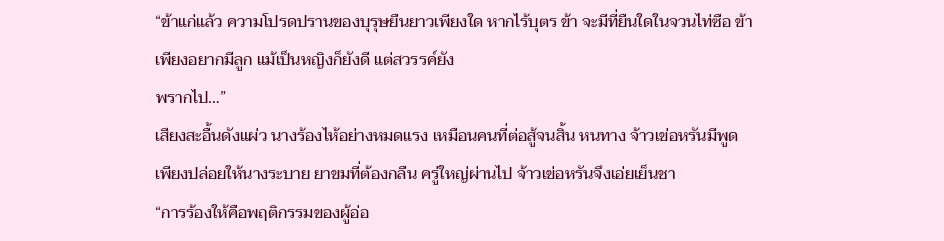“ข้าแก่แล้ว ความโปรดปรานของบุรุษยืนยาวเพียงใด หากไร้บุตร ข้า จะมีที่ยืนใดในจวนไท่ซือ ข้าเพียงอยากมีลูก แม้เป็นหญิงก็ยังดี แต่สวรรค์ยัง
พรากไป…”
เสียงสะอื้นดังแผ่ว นางร้องไห้อย่างหมดแรง เหมือนคนที่ต่อสู้จนสิ้น หนทาง จ้าวเข่อหรันมีพูด เพียงปล่อยให้นางระบาย ยาขมที่ต้องกลืน ครู่ใหญ่ผ่านไป จ้าวเข่อหรันจึงเอ่ยเย็นชา
“การร้องให้คือพฤติกรรมของผู้อ่อ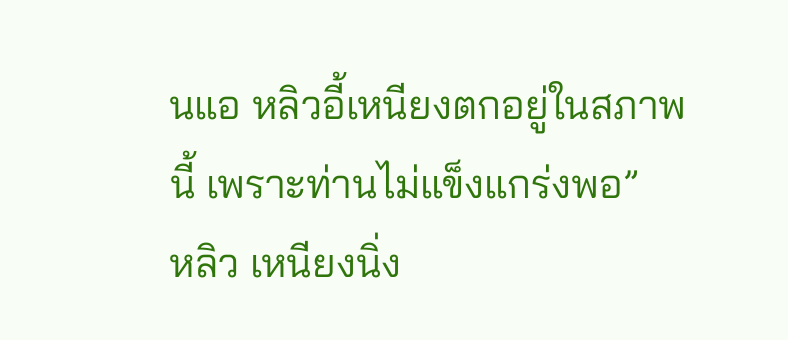นแอ หลิวอี้เหนียงตกอยู่ในสภาพ
นี้ เพราะท่านไม่แข็งแกร่งพอ”
หลิว เหนียงนิ่ง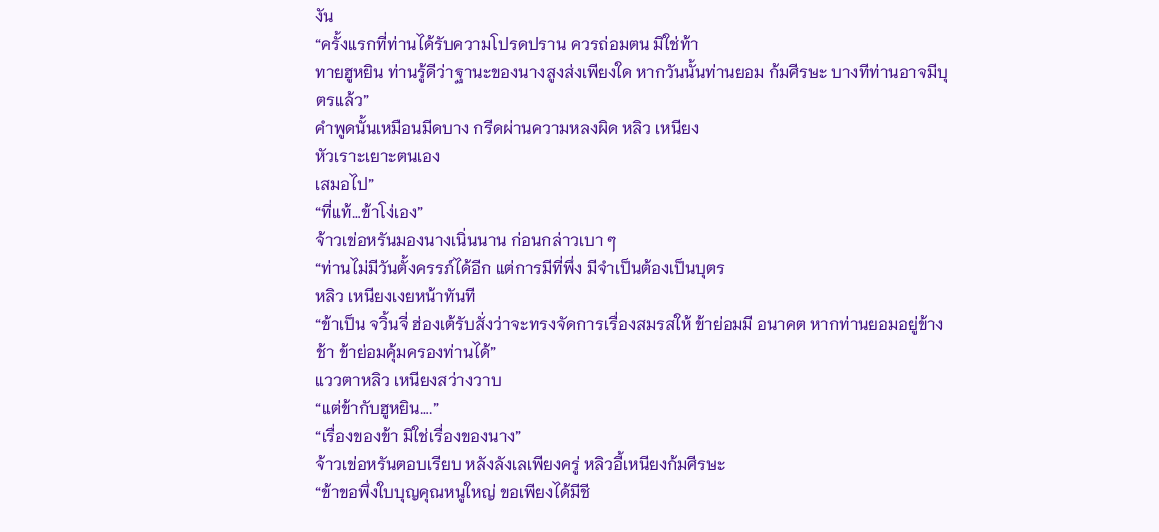งัน
“ครั้งแรกที่ท่านได้รับความโปรดปราน ควรถ่อมตน มิใช่ท้า
ทายฮูหยิน ท่านรู้ดีว่าฐานะของนางสูงส่งเพียงใด หากวันนั้นท่านยอม ก้มศีรษะ บางทีท่านอาจมีบุตรแล้ว”
คําพูดนั้นเหมือนมีดบาง กรีดผ่านความหลงผิด หลิว เหนียง
หัวเราะเยาะตนเอง
เสมอไป”
“ที่แท้…ข้าโง่เอง”
จ้าวเข่อหรันมองนางเนิ่นนาน ก่อนกล่าวเบา ๆ
“ท่านไม่มีวันตั้งครรภ์ได้อีก แต่การมีที่พึ่ง มีจําเป็นต้องเป็นบุตร
หลิว เหนียงเงยหน้าทันที
“ข้าเป็น จวิ้นจี่ ฮ่องเต้รับสั่งว่าจะทรงจัดการเรื่องสมรสให้ ข้าย่อมมี อนาคต หากท่านยอมอยู่ข้างช้า ข้าย่อมคุ้มครองท่านได้”
แววตาหลิว เหนียงสว่างวาบ
“แต่ข้ากับฮูหยิน….”
“เรื่องของข้า มิใช่เรื่องของนาง”
จ้าวเข่อหรันตอบเรียบ หลังลังเลเพียงครู่ หลิวอี้เหนียงก้มศีรษะ
“ข้าขอพึ่งใบบุญคุณหนูใหญ่ ขอเพียงได้มีชี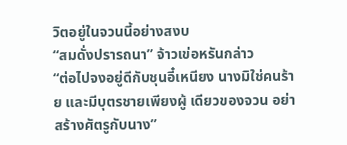วิตอยู่ในจวนนี้อย่างสงบ
“สมดั่งปรารถนา” จ้าวเข่อหรันกล่าว
“ต่อไปจงอยู่ดีกับชุนอี๋เหนียง นางมิใช่คนร้าย และมีบุตรชายเพียงผู้ เดียวของจวน อย่าสร้างศัตรูกับนาง”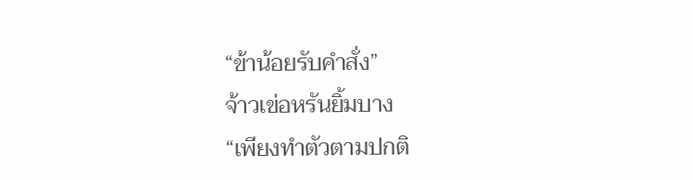“ข้าน้อยรับคําสั่ง”
จ้าวเข่อหรันยิ้มบาง
“เพียงทําตัวตามปกติ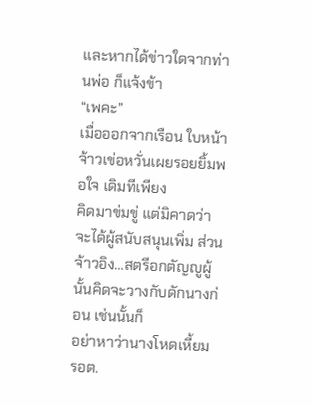และหากได้ข่าวใดจากท่านพ่อ ก็แจ้งข้า
“เพคะ”
เมื่อออกจากเรือน ใบหน้าจ้าวเข่อหวั่นเผยรอยยิ้มพอใจ เดิมทีเพียง
คิดมาข่มขู่ แต่มิคาดว่าจะได้ผู้สนับสนุนเพิ่ม ส่วนจ้าวอิง…สตรีอกตัญญูผู้นั้นคิดจะวางกับดักนางก่อน เช่นนั้นก็
อย่าหาว่านางโหดเหี้ยม
รอต.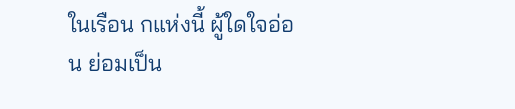ในเรือน กแห่งนี้ ผู้ใดใจอ่อน ย่อมเป็น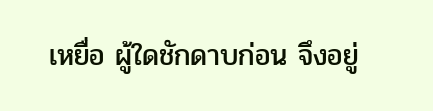เหยื่อ ผู้ใดชักดาบก่อน จึงอยู่